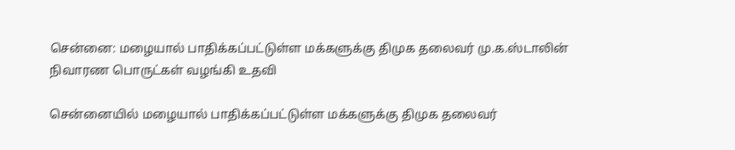சென்னை: மழையால் பாதிக்கப்பட்டுள்ள மக்களுக்கு திமுக தலைவர் மு.க.ஸ்டாலின் நிவாரண பொருட்கள் வழங்கி உதவி

சென்னையில் மழையால் பாதிக்கப்பட்டுள்ள மக்களுக்கு திமுக தலைவர்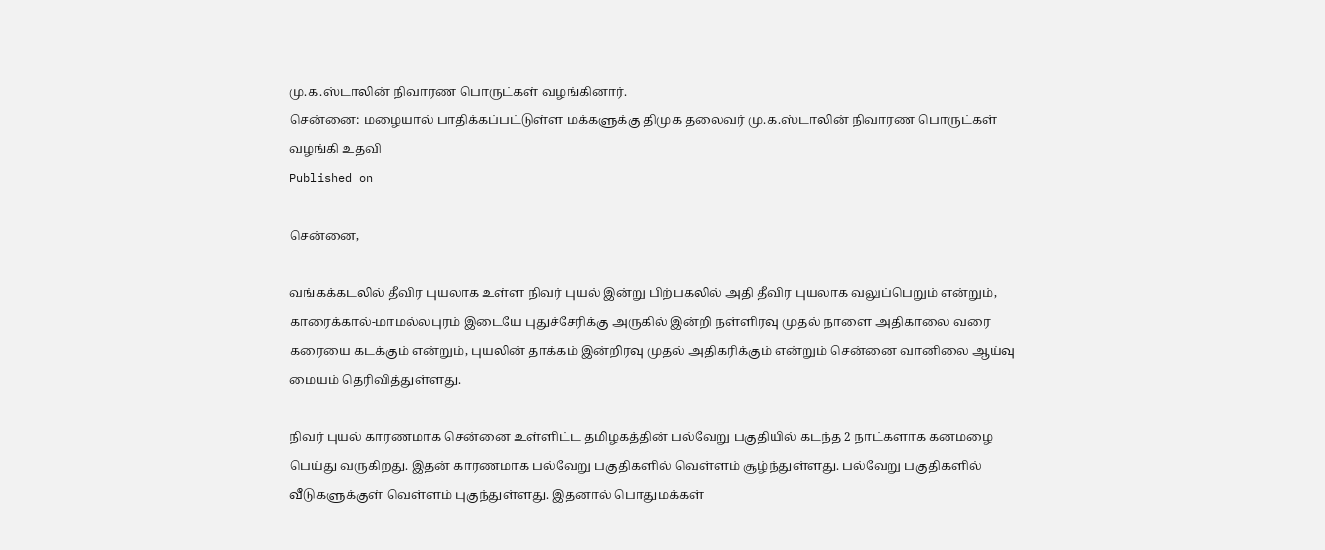மு.க.ஸ்டாலின் நிவாரண பொருட்கள் வழங்கினார்.
சென்னை: மழையால் பாதிக்கப்பட்டுள்ள மக்களுக்கு திமுக தலைவர் மு.க.ஸ்டாலின் நிவாரண பொருட்கள் வழங்கி உதவி
Published on

சென்னை,

வங்கக்கடலில் தீவிர புயலாக உள்ள நிவர் புயல் இன்று பிற்பகலில் அதி தீவிர புயலாக வலுப்பெறும் என்றும், காரைக்கால்-மாமல்லபுரம் இடையே புதுச்சேரிக்கு அருகில் இன்றி நள்ளிரவு முதல் நாளை அதிகாலை வரை கரையை கடக்கும் என்றும், புயலின் தாக்கம் இன்றிரவு முதல் அதிகரிக்கும் என்றும் சென்னை வானிலை ஆய்வு மையம் தெரிவித்துள்ளது.

நிவர் புயல் காரணமாக சென்னை உள்ளிட்ட தமிழகத்தின் பல்வேறு பகுதியில் கடந்த 2 நாட்களாக கனமழை பெய்து வருகிறது. இதன் காரணமாக பல்வேறு பகுதிகளில் வெள்ளம் சூழ்ந்துள்ளது. பல்வேறு பகுதிகளில் வீடுகளுக்குள் வெள்ளம் புகுந்துள்ளது. இதனால் பொதுமக்கள்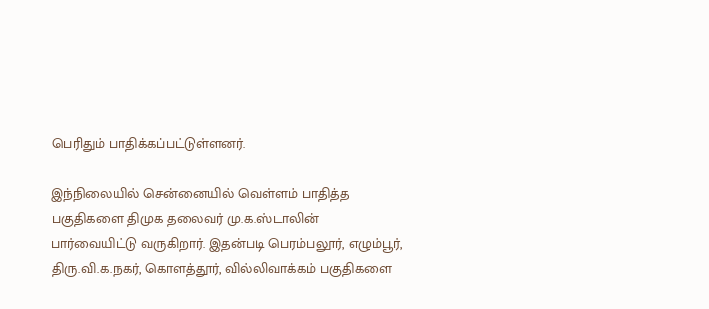பெரிதும் பாதிக்கப்பட்டுள்ளனர்.

இந்நிலையில் சென்னையில் வெள்ளம் பாதித்த பகுதிகளை திமுக தலைவர் மு.க.ஸ்டாலின் பார்வையிட்டு வருகிறார். இதன்படி பெரம்பலூர், எழும்பூர், திரு.வி.க.நகர், கொளத்தூர், வில்லிவாக்கம் பகுதிகளை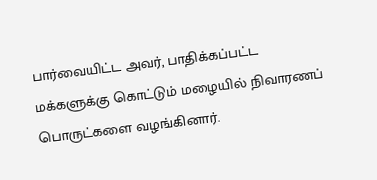பார்வையிட்ட அவர், பாதிக்கப்பட்ட மக்களுக்கு கொட்டும் மழையில் நிவாரணப் பொருட்களை வழங்கினார்.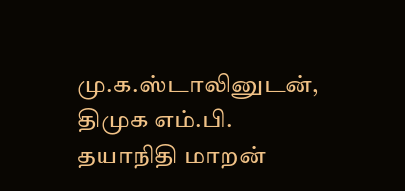மு.க.ஸ்டாலினுடன், திமுக எம்.பி. தயாநிதி மாறன்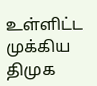உள்ளிட்ட முக்கிய திமுக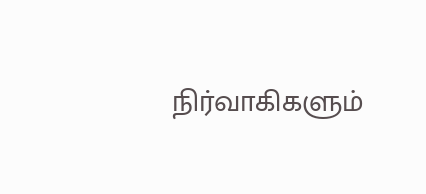நிர்வாகிகளும்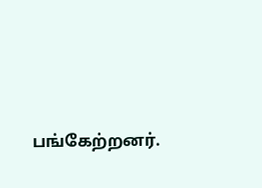பங்கேற்றனர்.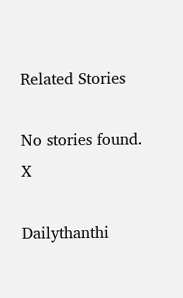Related Stories

No stories found.
X

Dailythanthi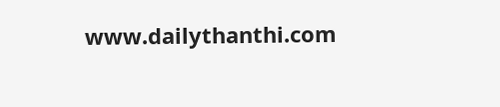www.dailythanthi.com